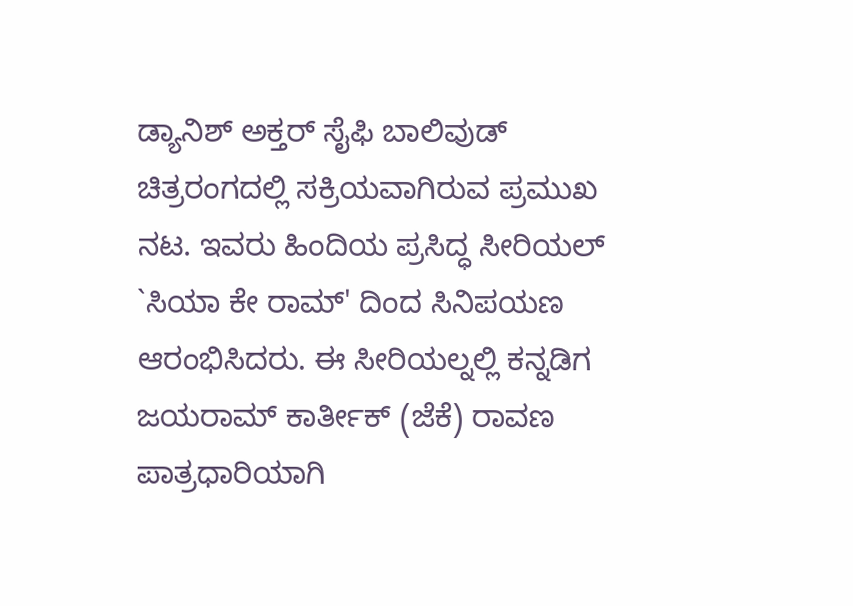ಡ್ಯಾನಿಶ್ ಅಕ್ತರ್ ಸೈಫಿ ಬಾಲಿವುಡ್ ಚಿತ್ರರಂಗದಲ್ಲಿ ಸಕ್ರಿಯವಾಗಿರುವ ಪ್ರಮುಖ ನಟ. ಇವರು ಹಿಂದಿಯ ಪ್ರಸಿದ್ಧ ಸೀರಿಯಲ್ `ಸಿಯಾ ಕೇ ರಾಮ್' ದಿಂದ ಸಿನಿಪಯಣ ಆರಂಭಿಸಿದರು. ಈ ಸೀರಿಯಲ್ನಲ್ಲಿ ಕನ್ನಡಿಗ ಜಯರಾಮ್ ಕಾರ್ತೀಕ್ (ಜೆಕೆ) ರಾವಣ ಪಾತ್ರಧಾರಿಯಾಗಿ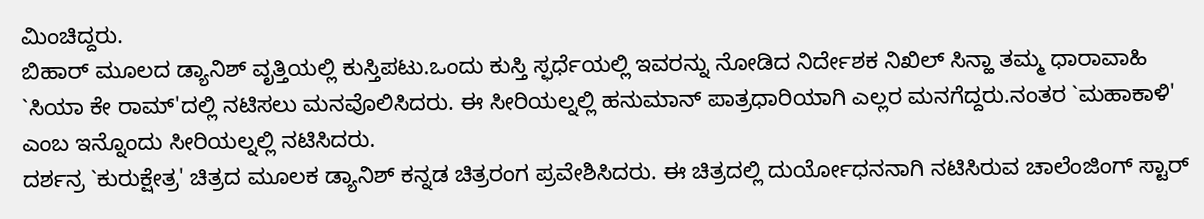ಮಿಂಚಿದ್ದರು.
ಬಿಹಾರ್ ಮೂಲದ ಡ್ಯಾನಿಶ್ ವೃತ್ತಿಯಲ್ಲಿ ಕುಸ್ತಿಪಟು.ಒಂದು ಕುಸ್ತಿ ಸ್ಫರ್ಧೆಯಲ್ಲಿ ಇವರನ್ನು ನೋಡಿದ ನಿರ್ದೇಶಕ ನಿಖಿಲ್ ಸಿನ್ಹಾ ತಮ್ಮ ಧಾರಾವಾಹಿ `ಸಿಯಾ ಕೇ ರಾಮ್'ದಲ್ಲಿ ನಟಿಸಲು ಮನವೊಲಿಸಿದರು. ಈ ಸೀರಿಯಲ್ನಲ್ಲಿ ಹನುಮಾನ್ ಪಾತ್ರಧಾರಿಯಾಗಿ ಎಲ್ಲರ ಮನಗೆದ್ದರು.ನಂತರ `ಮಹಾಕಾಳಿ' ಎಂಬ ಇನ್ನೊಂದು ಸೀರಿಯಲ್ನಲ್ಲಿ ನಟಿಸಿದರು.
ದರ್ಶನ್ರ `ಕುರುಕ್ಷೇತ್ರ' ಚಿತ್ರದ ಮೂಲಕ ಡ್ಯಾನಿಶ್ ಕನ್ನಡ ಚಿತ್ರರಂಗ ಪ್ರವೇಶಿಸಿದರು. ಈ ಚಿತ್ರದಲ್ಲಿ ದುರ್ಯೋಧನನಾಗಿ ನಟಿಸಿರುವ ಚಾಲೆಂಜಿಂಗ್ ಸ್ಟಾರ್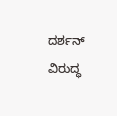ದರ್ಶನ್ ವಿರುದ್ಧ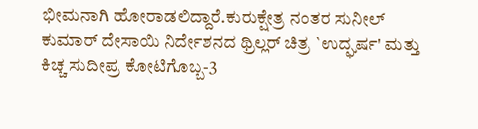ಭೀಮನಾಗಿ ಹೋರಾಡಲಿದ್ದಾರೆ.ಕುರುಕ್ಷೇತ್ರ ನಂತರ ಸುನೀಲ್ ಕುಮಾರ್ ದೇಸಾಯಿ ನಿರ್ದೇಶನದ ಥ್ರಿಲ್ಲರ್ ಚಿತ್ರ `ಉದ್ಘರ್ಷ' ಮತ್ತು ಕಿಚ್ಚ ಸುದೀಪ್ರ ಕೋಟಿಗೊಬ್ಬ-3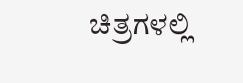ಚಿತ್ರಗಳಲ್ಲಿ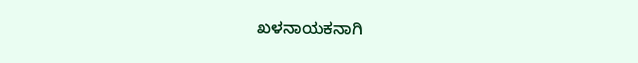ಖಳನಾಯಕನಾಗಿ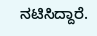ನಟಿಸಿದ್ದಾರೆ.